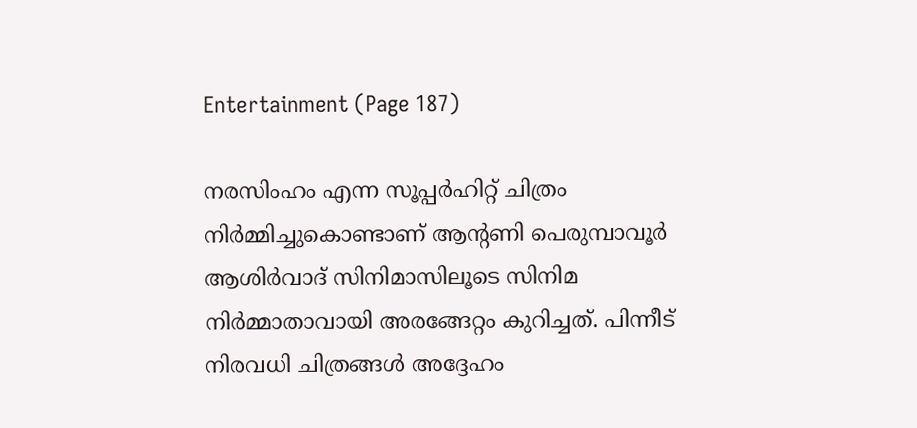Entertainment (Page 187)

നരസിംഹം എന്ന സൂപ്പര്‍ഹിറ്റ് ചിത്രം നിര്‍മ്മിച്ചുകൊണ്ടാണ് ആന്റണി പെരുമ്പാവൂര്‍ ആശിര്‍വാദ് സിനിമാസിലൂടെ സിനിമ നിര്‍മ്മാതാവായി അരങ്ങേറ്റം കുറിച്ചത്. പിന്നീട് നിരവധി ചിത്രങ്ങള്‍ അദ്ദേഹം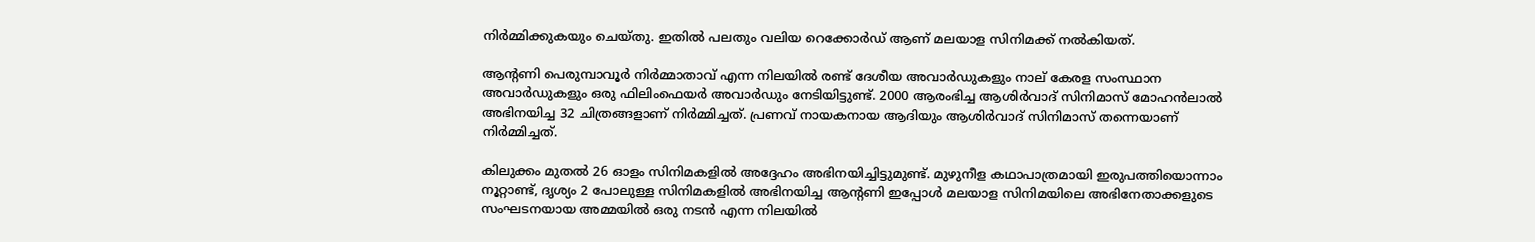നിര്‍മ്മിക്കുകയും ചെയ്തു. ഇതില്‍ പലതും വലിയ റെക്കോര്‍ഡ് ആണ് മലയാള സിനിമക്ക് നല്‍കിയത്.

ആന്റണി പെരുമ്പാവൂര്‍ നിര്‍മ്മാതാവ് എന്ന നിലയില്‍ രണ്ട് ദേശീയ അവാര്‍ഡുകളും നാല് കേരള സംസ്ഥാന അവാര്‍ഡുകളും ഒരു ഫിലിംഫെയര്‍ അവാര്‍ഡും നേടിയിട്ടുണ്ട്. 2000 ആരംഭിച്ച ആശിര്‍വാദ് സിനിമാസ് മോഹന്‍ലാല്‍ അഭിനയിച്ച 32 ചിത്രങ്ങളാണ് നിര്‍മ്മിച്ചത്. പ്രണവ് നായകനായ ആദിയും ആശിര്‍വാദ് സിനിമാസ് തന്നെയാണ് നിര്‍മ്മിച്ചത്.

കിലുക്കം മുതല്‍ 26 ഓളം സിനിമകളില്‍ അദ്ദേഹം അഭിനയിച്ചിട്ടുമുണ്ട്. മുഴുനീള കഥാപാത്രമായി ഇരുപത്തിയൊന്നാം നൂറ്റാണ്ട്, ദൃശ്യം 2 പോലുള്ള സിനിമകളില്‍ അഭിനയിച്ച ആന്റണി ഇപ്പോള്‍ മലയാള സിനിമയിലെ അഭിനേതാക്കളുടെ സംഘടനയായ അമ്മയില്‍ ഒരു നടന്‍ എന്ന നിലയില്‍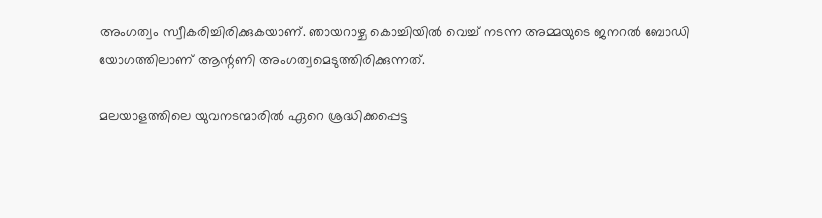അംഗത്വം സ്വീകരിച്ചിരിക്കുകയാണ്. ഞായറാഴ്ച കൊച്ചിയില്‍ വെച്ച് നടന്ന അമ്മയുടെ ജനറല്‍ ബോഡി യോഗത്തിലാണ് ആന്റണി അംഗത്വമെടുത്തിരിക്കുന്നത്.

മലയാളത്തിലെ യുവനടന്മാരില്‍ ഏറെ ശ്രദ്ധിക്കപ്പെട്ട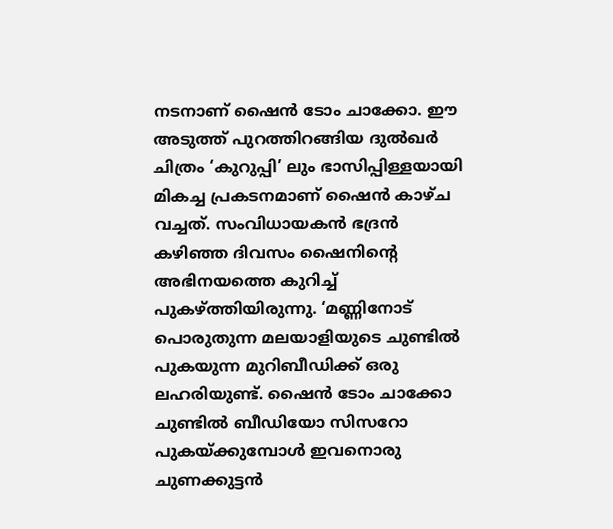നടനാണ് ഷൈന്‍ ടോം ചാക്കോ. ഈ അടുത്ത് പുറത്തിറങ്ങിയ ദുല്‍ഖര്‍ ചിത്രം ‘കുറുപ്പി’ ലും ഭാസിപ്പിള്ളയായി മികച്ച പ്രകടനമാണ് ഷൈന്‍ കാഴ്ച വച്ചത്. സംവിധായകന്‍ ഭദ്രന്‍ കഴിഞ്ഞ ദിവസം ഷൈനിന്റെ അഭിനയത്തെ കുറിച്ച് പുകഴ്ത്തിയിരുന്നു. ‘മണ്ണിനോട് പൊരുതുന്ന മലയാളിയുടെ ചുണ്ടില്‍ പുകയുന്ന മുറിബീഡിക്ക് ഒരു ലഹരിയുണ്ട്. ഷൈന്‍ ടോം ചാക്കോ ചുണ്ടില്‍ ബീഡിയോ സിസറോ പുകയ്ക്കുമ്പോള്‍ ഇവനൊരു ചുണക്കുട്ടന്‍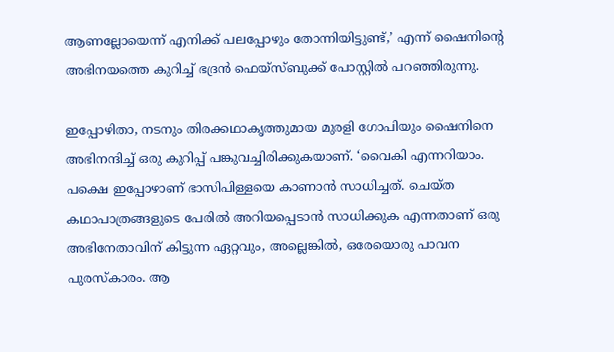ആണല്ലോയെന്ന് എനിക്ക് പലപ്പോഴും തോന്നിയിട്ടുണ്ട്,’ എന്ന് ഷൈനിന്റെ അഭിനയത്തെ കുറിച്ച് ഭദ്രന്‍ ഫെയ്‌സ്ബുക്ക് പോസ്റ്റില്‍ പറഞ്ഞിരുന്നു.

ഇപ്പോഴിതാ, നടനും തിരക്കഥാകൃത്തുമായ മുരളി ഗോപിയും ഷൈനിനെ അഭിനന്ദിച്ച് ഒരു കുറിപ്പ് പങ്കുവച്ചിരിക്കുകയാണ്. ‘വൈകി എന്നറിയാം. പക്ഷെ ഇപ്പോഴാണ് ഭാസിപിള്ളയെ കാണാന്‍ സാധിച്ചത്. ചെയ്ത കഥാപാത്രങ്ങളുടെ പേരില്‍ അറിയപ്പെടാന്‍ സാധിക്കുക എന്നതാണ് ഒരു അഭിനേതാവിന് കിട്ടുന്ന ഏറ്റവും, അല്ലെങ്കില്‍, ഒരേയൊരു പാവന പുരസ്‌കാരം. ആ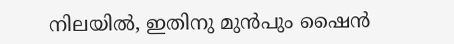നിലയില്‍, ഇതിനു മുന്‍പും ഷൈന്‍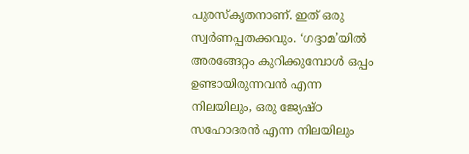പുരസ്‌കൃതനാണ്. ഇത് ഒരു സ്വര്‍ണപ്പതക്കവും. ‘ഗദ്ദാമ’യില്‍ അരങ്ങേറ്റം കുറിക്കുമ്പോള്‍ ഒപ്പം ഉണ്ടായിരുന്നവന്‍ എന്ന നിലയിലും, ഒരു ജ്യേഷ്ഠ സഹോദരന്‍ എന്ന നിലയിലും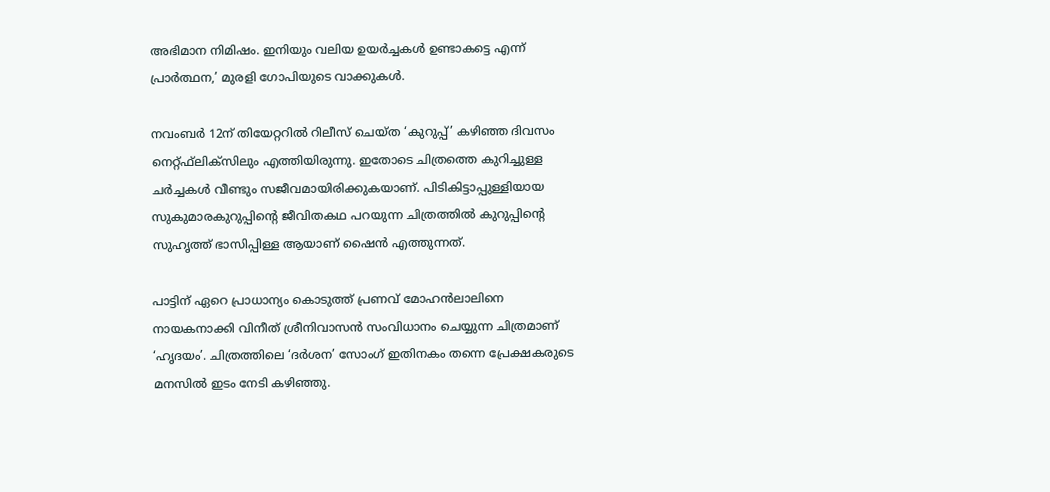അഭിമാന നിമിഷം. ഇനിയും വലിയ ഉയര്‍ച്ചകള്‍ ഉണ്ടാകട്ടെ എന്ന് പ്രാര്‍ത്ഥന,’ മുരളി ഗോപിയുടെ വാക്കുകള്‍.

നവംബര്‍ 12ന് തിയേറ്ററില്‍ റിലീസ് ചെയ്ത ‘കുറുപ്പ്’ കഴിഞ്ഞ ദിവസം നെറ്റ്ഫ്‌ലിക്‌സിലും എത്തിയിരുന്നു. ഇതോടെ ചിത്രത്തെ കുറിച്ചുള്ള ചര്‍ച്ചകള്‍ വീണ്ടും സജീവമായിരിക്കുകയാണ്. പിടികിട്ടാപ്പുള്ളിയായ സുകുമാരകുറുപ്പിന്റെ ജീവിതകഥ പറയുന്ന ചിത്രത്തില്‍ കുറുപ്പിന്റെ സുഹൃത്ത് ഭാസിപ്പിള്ള ആയാണ് ഷൈന്‍ എത്തുന്നത്.

പാട്ടിന് ഏറെ പ്രാധാന്യം കൊടുത്ത് പ്രണവ് മോഹന്‍ലാലിനെ നായകനാക്കി വിനീത് ശ്രീനിവാസന്‍ സംവിധാനം ചെയ്യുന്ന ചിത്രമാണ് ‘ഹൃദയം’. ചിത്രത്തിലെ ‘ദര്‍ശന’ സോംഗ് ഇതിനകം തന്നെ പ്രേക്ഷകരുടെ മനസില്‍ ഇടം നേടി കഴിഞ്ഞു.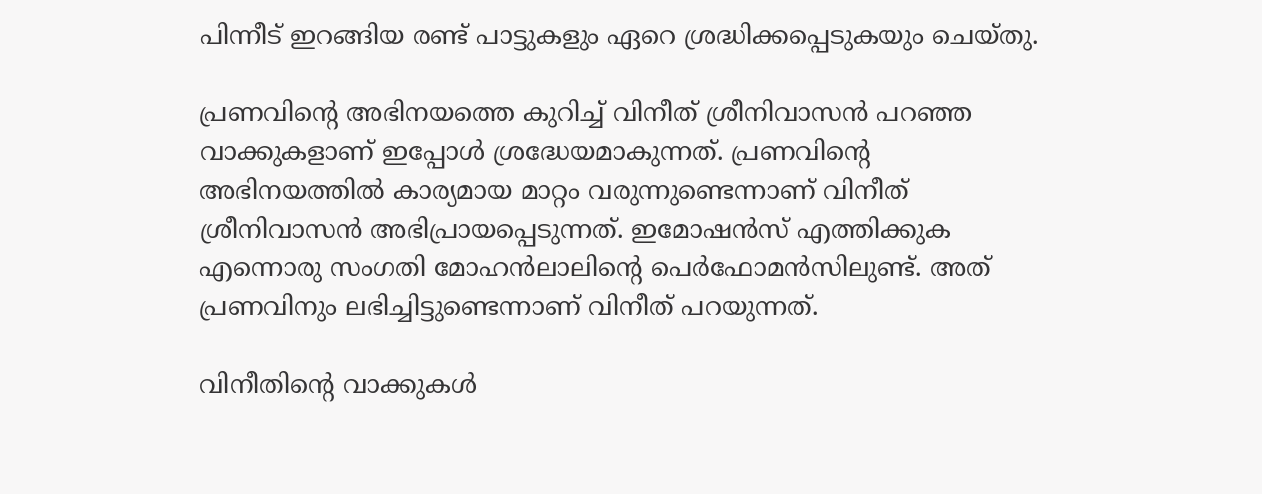പിന്നീട് ഇറങ്ങിയ രണ്ട് പാട്ടുകളും ഏറെ ശ്രദ്ധിക്കപ്പെടുകയും ചെയ്തു.

പ്രണവിന്റെ അഭിനയത്തെ കുറിച്ച് വിനീത് ശ്രീനിവാസന്‍ പറഞ്ഞ വാക്കുകളാണ് ഇപ്പോള്‍ ശ്രദ്ധേയമാകുന്നത്. പ്രണവിന്റെ അഭിനയത്തില്‍ കാര്യമായ മാറ്റം വരുന്നുണ്ടെന്നാണ് വിനീത് ശ്രീനിവാസന്‍ അഭിപ്രായപ്പെടുന്നത്. ഇമോഷന്‍സ് എത്തിക്കുക എന്നൊരു സംഗതി മോഹന്‍ലാലിന്റെ പെര്‍ഫോമന്‍സിലുണ്ട്. അത് പ്രണവിനും ലഭിച്ചിട്ടുണ്ടെന്നാണ് വിനീത് പറയുന്നത്.

വിനീതിന്റെ വാക്കുകള്‍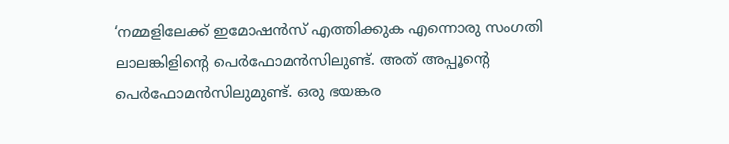‘നമ്മളിലേക്ക് ഇമോഷന്‍സ് എത്തിക്കുക എന്നൊരു സംഗതി ലാലങ്കിളിന്റെ പെര്‍ഫോമന്‍സിലുണ്ട്. അത് അപ്പൂന്റെ പെര്‍ഫോമന്‍സിലുമുണ്ട്. ഒരു ഭയങ്കര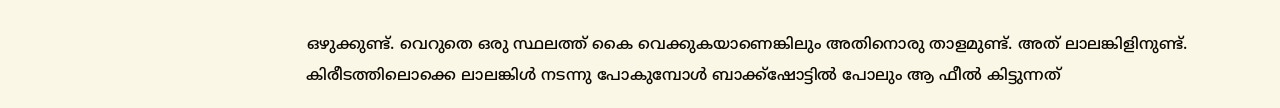ഒഴുക്കുണ്ട്. വെറുതെ ഒരു സ്ഥലത്ത് കൈ വെക്കുകയാണെങ്കിലും അതിനൊരു താളമുണ്ട്. അത് ലാലങ്കിളിനുണ്ട്. കിരീടത്തിലൊക്കെ ലാലങ്കിള്‍ നടന്നു പോകുമ്പോള്‍ ബാക്ക്ഷോട്ടില്‍ പോലും ആ ഫീല്‍ കിട്ടുന്നത്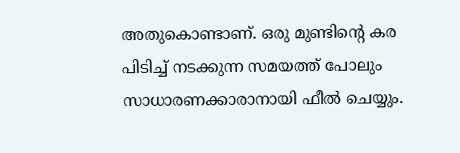അതുകൊണ്ടാണ്. ഒരു മുണ്ടിന്റെ കര പിടിച്ച് നടക്കുന്ന സമയത്ത് പോലും സാധാരണക്കാരാനായി ഫീല്‍ ചെയ്യും.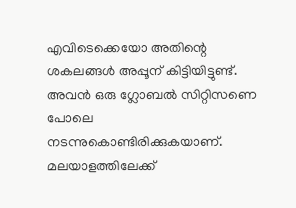എവിടെക്കെയോ അതിന്റെ ശകലങ്ങള്‍ അപ്പൂന് കിട്ടിയിട്ടുണ്ട്. അവന്‍ ഒരു ഗ്ലോബല്‍ സിറ്റിസണെ പോലെ നടന്നുകൊണ്ടിരിക്കുകയാണ്. മലയാളത്തിലേക്ക്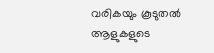വരികയും കൂടുതല്‍ ആളുകളുടെ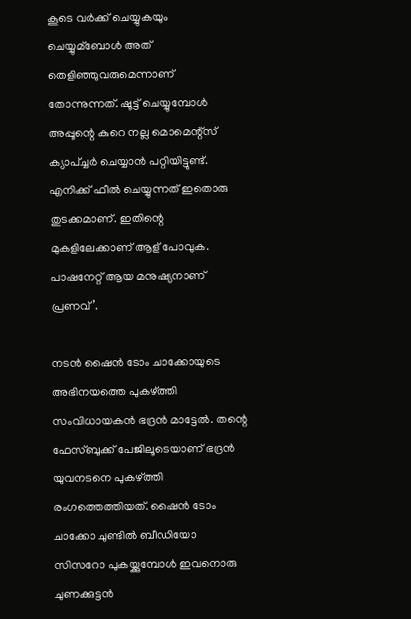കൂടെ വര്‍ക്ക് ചെയ്യുകയും ചെയ്യുമ്‌ബോള്‍ അത് തെളിഞ്ഞുവരുമെന്നാണ് തോന്നുന്നത്. ഷൂട്ട് ചെയ്യുമ്പോള്‍ അപ്പൂന്റെ കുറെ നല്ല മൊമെന്റ്സ് ക്യാപ്ച്ചര്‍ ചെയ്യാന്‍ പറ്റിയിട്ടുണ്ട്. എനിക്ക് ഫീല്‍ ചെയ്യുന്നത് ഇതൊരു തുടക്കമാണ്. ഇതിന്റെ മുകളിലേക്കാണ് ആള് പോവുക. പാഷനേറ്റ് ആയ മനുഷ്യനാണ്‌ പ്രണവ്’.

നടന്‍ ഷൈന്‍ ടോം ചാക്കോയുടെ അഭിനയത്തെ പുകഴ്ത്തി സംവിധായകന്‍ ഭദ്രന്‍ മാട്ടേല്‍. തന്റെ ഫേസ്ബുക്ക് പേജിലൂടെയാണ് ഭദ്രന്‍ യുവനടനെ പുകഴ്ത്തി രംഗത്തെത്തിയത്. ഷൈന്‍ ടോം ചാക്കോ ചുണ്ടില്‍ ബീഡിയോ സിസറോ പുകയ്ക്കുമ്പോള്‍ ഇവനൊരു ചുണക്കുട്ടന്‍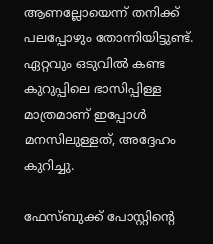ആണല്ലോയെന്ന് തനിക്ക് പലപ്പോഴും തോന്നിയിട്ടുണ്ട്. ഏറ്റവും ഒടുവില്‍ കണ്ട കുറുപ്പിലെ ഭാസിപ്പിള്ള മാത്രമാണ് ഇപ്പോള്‍ മനസിലുള്ളത്, അദ്ദേഹം കുറിച്ചു.

ഫേസ്ബുക്ക് പോസ്റ്റിന്റെ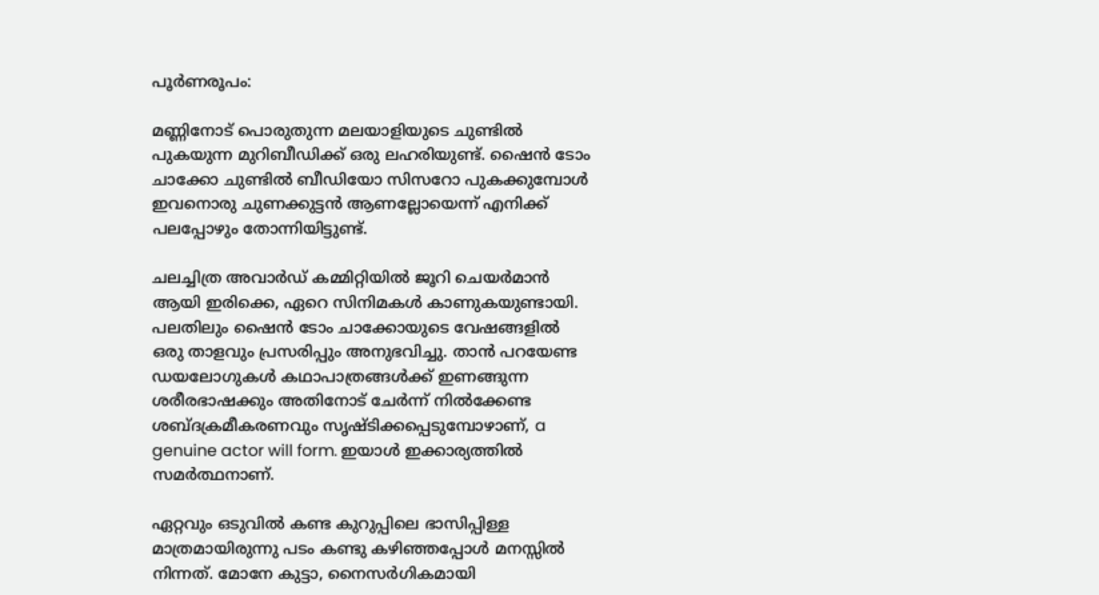പൂര്‍ണരൂപം:

മണ്ണിനോട് പൊരുതുന്ന മലയാളിയുടെ ചുണ്ടില്‍ പുകയുന്ന മുറിബീഡിക്ക് ഒരു ലഹരിയുണ്ട്. ഷൈന്‍ ടോം ചാക്കോ ചുണ്ടില്‍ ബീഡിയോ സിസറോ പുകക്കുമ്പോള്‍ ഇവനൊരു ചുണക്കുട്ടന്‍ ആണല്ലോയെന്ന് എനിക്ക് പലപ്പോഴും തോന്നിയിട്ടുണ്ട്.

ചലച്ചിത്ര അവാര്‍ഡ് കമ്മിറ്റിയില്‍ ജൂറി ചെയര്‍മാന്‍ ആയി ഇരിക്കെ, ഏറെ സിനിമകള്‍ കാണുകയുണ്ടായി. പലതിലും ഷൈന്‍ ടോം ചാക്കോയുടെ വേഷങ്ങളില്‍ ഒരു താളവും പ്രസരിപ്പും അനുഭവിച്ചു. താന്‍ പറയേണ്ട ഡയലോഗുകള്‍ കഥാപാത്രങ്ങള്‍ക്ക് ഇണങ്ങുന്ന ശരീരഭാഷക്കും അതിനോട് ചേര്‍ന്ന് നില്‍ക്കേണ്ട ശബ്ദക്രമീകരണവും സൃഷ്ടിക്കപ്പെടുമ്പോഴാണ്, a genuine actor will form. ഇയാള്‍ ഇക്കാര്യത്തില്‍ സമര്‍ത്ഥനാണ്.

ഏറ്റവും ഒടുവില്‍ കണ്ട കുറുപ്പിലെ ഭാസിപ്പിള്ള മാത്രമായിരുന്നു പടം കണ്ടു കഴിഞ്ഞപ്പോള്‍ മനസ്സില്‍ നിന്നത്. മോനേ കുട്ടാ, നൈസര്‍ഗികമായി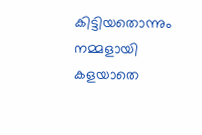കിട്ടിയതൊന്നും നമ്മളായി കളയാതെ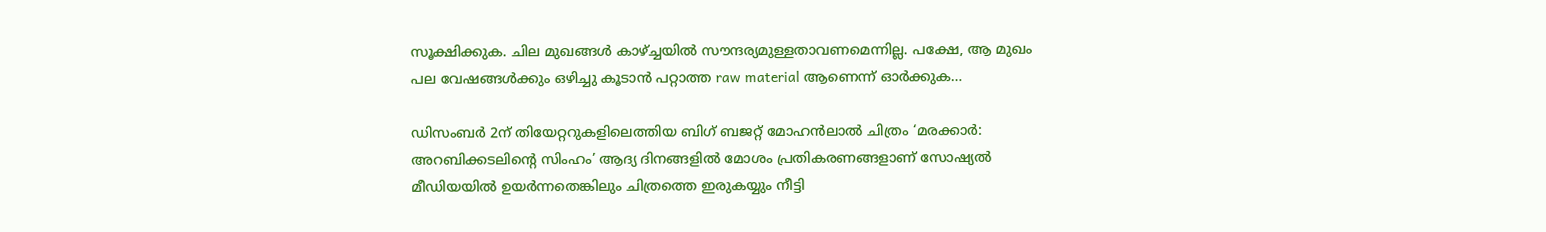സൂക്ഷിക്കുക. ചില മുഖങ്ങള്‍ കാഴ്ച്ചയില്‍ സൗന്ദര്യമുള്ളതാവണമെന്നില്ല. പക്ഷേ, ആ മുഖം പല വേഷങ്ങള്‍ക്കും ഒഴിച്ചു കൂടാന്‍ പറ്റാത്ത raw material ആണെന്ന് ഓര്‍ക്കുക…

ഡിസംബര്‍ 2ന് തിയേറ്ററുകളിലെത്തിയ ബിഗ് ബജറ്റ് മോഹന്‍ലാല്‍ ചിത്രം ‘മരക്കാര്‍: അറബിക്കടലിന്റെ സിംഹം’ ആദ്യ ദിനങ്ങളില്‍ മോശം പ്രതികരണങ്ങളാണ് സോഷ്യല്‍ മീഡിയയില്‍ ഉയര്‍ന്നതെങ്കിലും ചിത്രത്തെ ഇരുകയ്യും നീട്ടി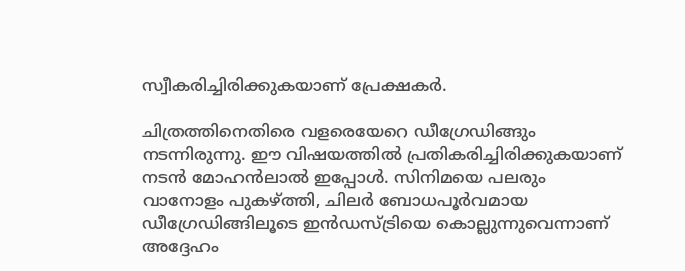സ്വീകരിച്ചിരിക്കുകയാണ് പ്രേക്ഷകര്‍.

ചിത്രത്തിനെതിരെ വളരെയേറെ ഡീഗ്രേഡിങ്ങും നടന്നിരുന്നു. ഈ വിഷയത്തില്‍ പ്രതികരിച്ചിരിക്കുകയാണ് നടന്‍ മോഹന്‍ലാല്‍ ഇപ്പോള്‍. സിനിമയെ പലരും വാനോളം പുകഴ്ത്തി, ചിലര്‍ ബോധപൂര്‍വമായ ഡീഗ്രേഡിങ്ങിലൂടെ ഇന്‍ഡസ്ട്രിയെ കൊല്ലുന്നുവെന്നാണ് അദ്ദേഹം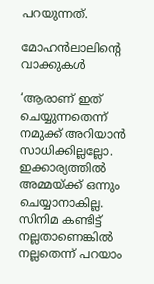പറയുന്നത്.

മോഹന്‍ലാലിന്റെ വാക്കുകള്‍

‘ആരാണ് ഇത് ചെയ്യുന്നതെന്ന് നമുക്ക് അറിയാന്‍ സാധിക്കില്ലല്ലോ. ഇക്കാര്യത്തില്‍ അമ്മയ്ക്ക് ഒന്നും ചെയ്യാനാകില്ല. സിനിമ കണ്ടിട്ട് നല്ലതാണെങ്കില്‍ നല്ലതെന്ന് പറയാം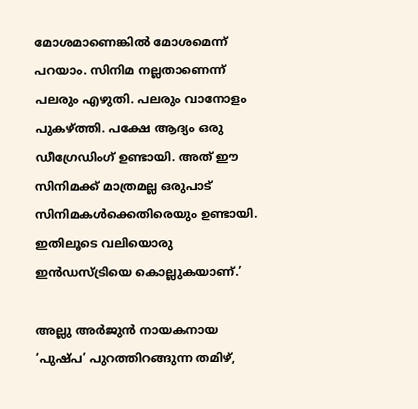മോശമാണെങ്കില്‍ മോശമെന്ന് പറയാം. സിനിമ നല്ലതാണെന്ന് പലരും എഴുതി. പലരും വാനോളം പുകഴ്ത്തി. പക്ഷേ ആദ്യം ഒരു ഡീഗ്രേഡിംഗ് ഉണ്ടായി. അത് ഈ സിനിമക്ക് മാത്രമല്ല ഒരുപാട് സിനിമകള്‍ക്കെതിരെയും ഉണ്ടായി. ഇതിലൂടെ വലിയൊരു ഇന്‍ഡസ്ട്രിയെ കൊല്ലുകയാണ്.’

അല്ലു അര്‍ജുന്‍ നായകനായ ‘പുഷ്പ’ പുറത്തിറങ്ങുന്ന തമിഴ്,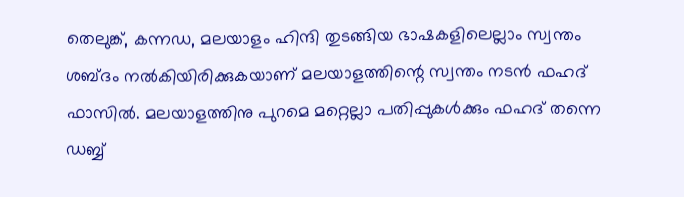തെലുങ്ക്, കന്നഡ, മലയാളം ഹിന്ദി തുടങ്ങിയ ഭാഷകളിലെല്ലാം സ്വന്തം ശബ്ദം നല്‍കിയിരിക്കുകയാണ് മലയാളത്തിന്റെ സ്വന്തം നടന്‍ ഫഹദ് ഫാസില്‍. മലയാളത്തിനു പുറമെ മറ്റെല്ലാ പതിപ്പുകള്‍ക്കും ഫഹദ് തന്നെ ഡബ്ബ്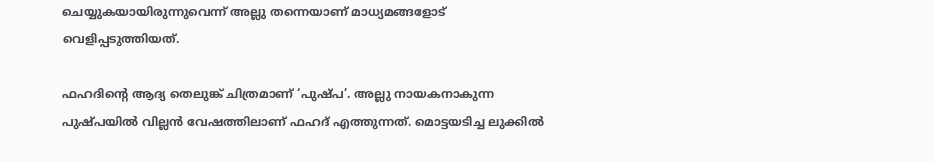ചെയ്യുകയായിരുന്നുവെന്ന് അല്ലു തന്നെയാണ് മാധ്യമങ്ങളോട് വെളിപ്പടുത്തിയത്.

ഫഹദിന്റെ ആദ്യ തെലുങ്ക് ചിത്രമാണ് ‘പുഷ്പ’. അല്ലു നായകനാകുന്ന പുഷ്പയില്‍ വില്ലന്‍ വേഷത്തിലാണ് ഫഹദ് എത്തുന്നത്. മൊട്ടയടിച്ച ലുക്കില്‍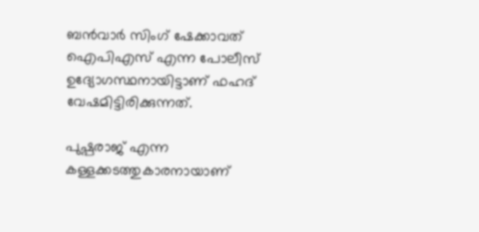ബന്‍വാര്‍ സിംഗ് ഷേക്കാവത് ഐപിഎസ് എന്ന പോലീസ് ഉദ്യോഗസ്ഥനായിട്ടാണ് ഫഹദ് വേഷമിട്ടിരിക്കുന്നത്.

പുഷ്പരാജ് എന്ന കള്ളക്കടത്തുകാരനായാണ്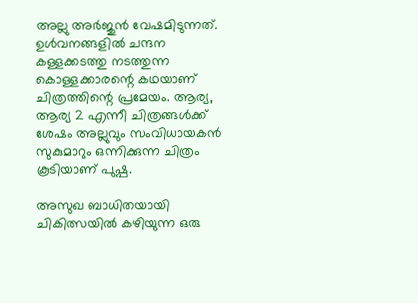അല്ലു അര്‍ജുന്‍ വേഷമിടുന്നത്. ഉള്‍വനങ്ങളില്‍ ചന്ദന കള്ളക്കടത്തു നടത്തുന്ന കൊള്ളക്കാരന്റെ കഥയാണ് ചിത്രത്തിന്റെ പ്രമേയം. ആര്യ, ആര്യ 2 എന്നീ ചിത്രങ്ങള്‍ക്ക് ശേഷം അല്ലുവും സംവിധായകന്‍ സുകുമാറും ഒന്നിക്കുന്ന ചിത്രം കൂടിയാണ് പുഷ്പ.

അസുഖ ബാധിതയായി ചികിത്സയില്‍ കഴിയുന്ന ഒരു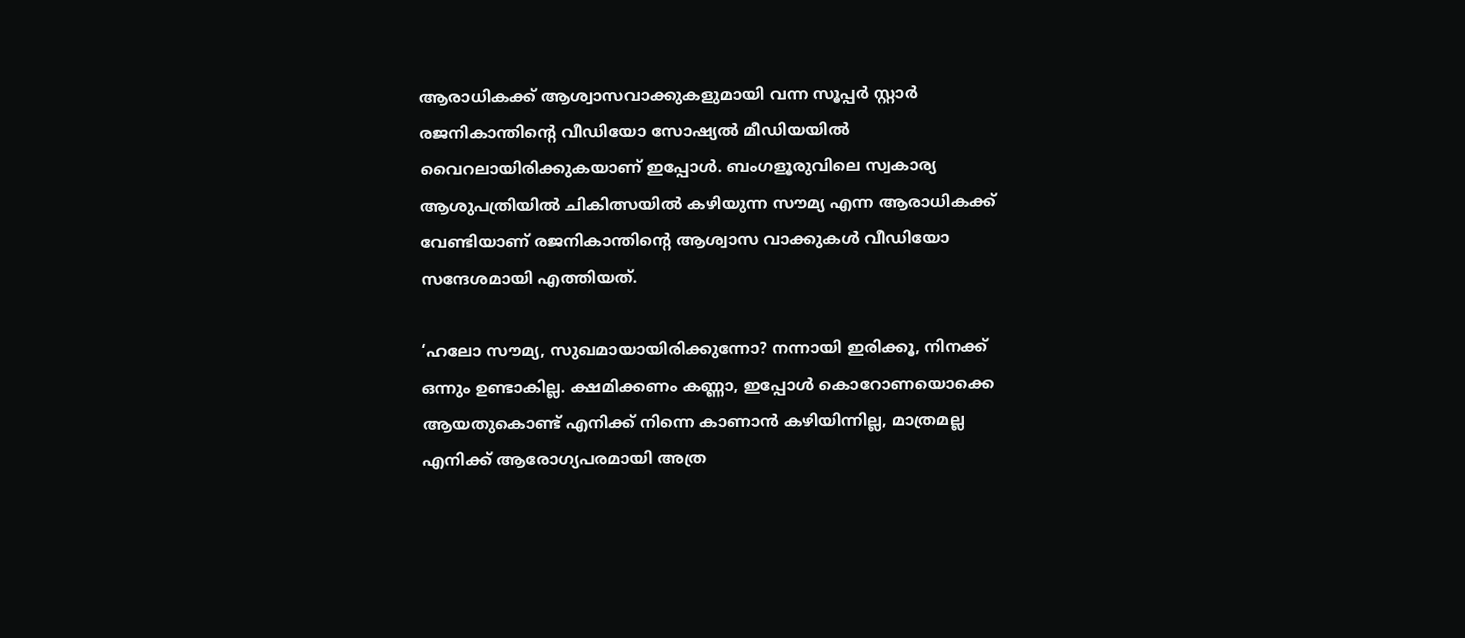ആരാധികക്ക് ആശ്വാസവാക്കുകളുമായി വന്ന സൂപ്പര്‍ സ്റ്റാര്‍ രജനികാന്തിന്റെ വീഡിയോ സോഷ്യല്‍ മീഡിയയില്‍ വൈറലായിരിക്കുകയാണ് ഇപ്പോള്‍. ബംഗളൂരുവിലെ സ്വകാര്യ ആശുപത്രിയില്‍ ചികിത്സയില്‍ കഴിയുന്ന സൗമ്യ എന്ന ആരാധികക്ക് വേണ്ടിയാണ് രജനികാന്തിന്റെ ആശ്വാസ വാക്കുകള്‍ വീഡിയോ സന്ദേശമായി എത്തിയത്.

‘ഹലോ സൗമ്യ, സുഖമായായിരിക്കുന്നോ? നന്നായി ഇരിക്കൂ, നിനക്ക് ഒന്നും ഉണ്ടാകില്ല. ക്ഷമിക്കണം കണ്ണാ, ഇപ്പോള്‍ കൊറോണയൊക്കെ ആയതുകൊണ്ട് എനിക്ക് നിന്നെ കാണാന്‍ കഴിയിന്നില്ല, മാത്രമല്ല എനിക്ക് ആരോഗ്യപരമായി അത്ര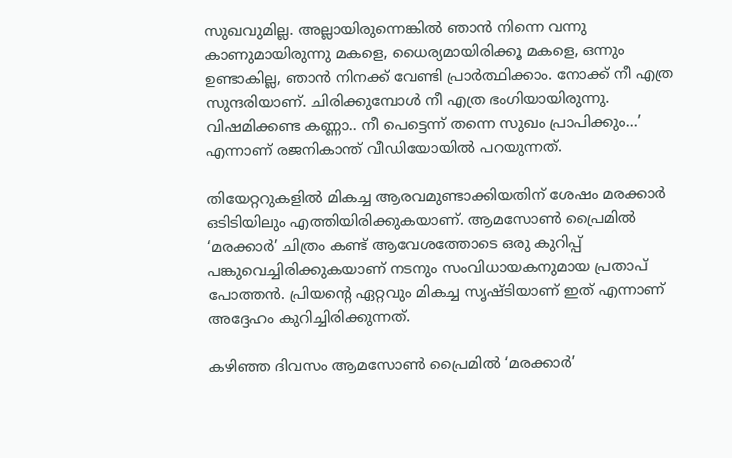സുഖവുമില്ല. അല്ലായിരുന്നെങ്കില്‍ ഞാന്‍ നിന്നെ വന്നു കാണുമായിരുന്നു മകളെ, ധൈര്യമായിരിക്കൂ മകളെ, ഒന്നും ഉണ്ടാകില്ല, ഞാന്‍ നിനക്ക് വേണ്ടി പ്രാര്‍ത്ഥിക്കാം. നോക്ക് നീ എത്ര സുന്ദരിയാണ്. ചിരിക്കുമ്പോള്‍ നീ എത്ര ഭംഗിയായിരുന്നു. വിഷമിക്കണ്ട കണ്ണാ.. നീ പെട്ടെന്ന് തന്നെ സുഖം പ്രാപിക്കും…’ എന്നാണ് രജനികാന്ത് വീഡിയോയില്‍ പറയുന്നത്.

തിയേറ്ററുകളില്‍ മികച്ച ആരവമുണ്ടാക്കിയതിന് ശേഷം മരക്കാര്‍ ഒടിടിയിലും എത്തിയിരിക്കുകയാണ്. ആമസോണ്‍ പ്രൈമില്‍ ‘മരക്കാര്‍’ ചിത്രം കണ്ട് ആവേശത്തോടെ ഒരു കുറിപ്പ് പങ്കുവെച്ചിരിക്കുകയാണ് നടനും സംവിധായകനുമായ പ്രതാപ് പോത്തന്‍. പ്രിയന്റെ ഏറ്റവും മികച്ച സൃഷ്ടിയാണ് ഇത് എന്നാണ് അദ്ദേഹം കുറിച്ചിരിക്കുന്നത്.

കഴിഞ്ഞ ദിവസം ആമസോണ്‍ പ്രൈമില്‍ ‘മരക്കാര്‍’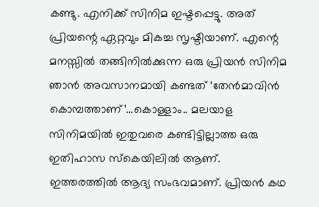കണ്ടു. എനിക്ക് സിനിമ ഇഷ്ടപ്പെട്ടു. അത് പ്രിയന്റെ ഏറ്റവും മികച്ച സൃഷ്ടിയാണ്. എന്റെ മനസ്സില്‍ തങ്ങിനില്‍ക്കുന്ന ഒരു പ്രിയന്‍ സിനിമ ഞാന്‍ അവസാനമായി കണ്ടത് ‘തേന്‍മാവിന്‍ കൊമ്പത്താണ്’…കൊള്ളാം.. മലയാള സിനിമയില്‍ ഇതുവരെ കണ്ടിട്ടില്ലാത്ത ഒരു ഇതിഹാസ സ്‌കെയിലില്‍ ആണ്. ഇത്തരത്തില്‍ ആദ്യ സംഭവമാണ്. പ്രിയന്‍ കഥ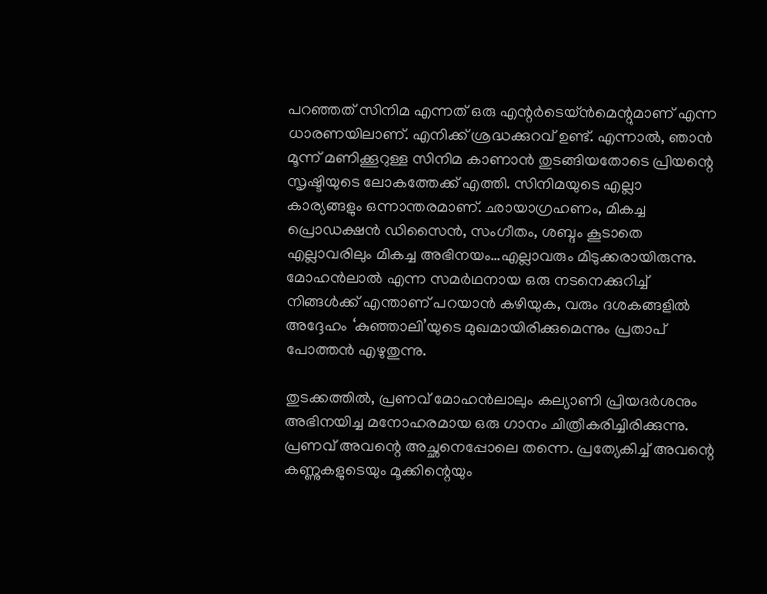പറഞ്ഞത് സിനിമ എന്നത് ഒരു എന്റര്‍ടെയ്ന്‍മെന്റുമാണ് എന്ന ധാരണയിലാണ്. എനിക്ക് ശ്രദ്ധക്കുറവ് ഉണ്ട്. എന്നാല്‍, ഞാന്‍ മൂന്ന് മണിക്കൂറുള്ള സിനിമ കാണാന്‍ തുടങ്ങിയതോടെ പ്രിയന്റെ സൃഷ്ടിയുടെ ലോകത്തേക്ക് എത്തി. സിനിമയുടെ എല്ലാ കാര്യങ്ങളും ഒന്നാന്തരമാണ്. ഛായാഗ്രഹണം, മികച്ച പ്രൊഡക്ഷന്‍ ഡിസൈന്‍, സംഗീതം, ശബ്ദം കൂടാതെ എല്ലാവരിലും മികച്ച അഭിനയം…എല്ലാവരും മിടുക്കരായിരുന്നു. മോഹന്‍ലാല്‍ എന്ന സമര്‍ഥനായ ഒരു നടനെക്കുറിച്ച് നിങ്ങള്‍ക്ക് എന്താണ് പറയാന്‍ കഴിയുക, വരും ദശകങ്ങളില്‍ അദ്ദേഹം ‘കുഞ്ഞാലി’യുടെ മുഖമായിരിക്കുമെന്നും പ്രതാപ് പോത്തന്‍ എഴുതുന്നു.

തുടക്കത്തില്‍, പ്രണവ് മോഹന്‍ലാലും കല്യാണി പ്രിയദര്‍ശനും അഭിനയിച്ച മനോഹരമായ ഒരു ഗാനം ചിത്രീകരിച്ചിരിക്കുന്നു. പ്രണവ് അവന്റെ അച്ഛനെപ്പോലെ തന്നെ. പ്രത്യേകിച്ച് അവന്റെ കണ്ണുകളുടെയും മൂക്കിന്റെയും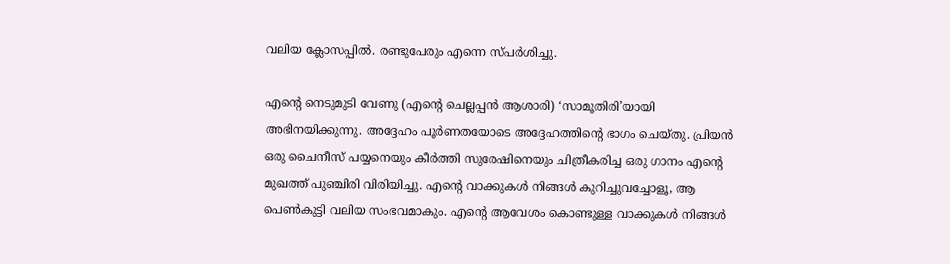വലിയ ക്ലോസപ്പില്‍. രണ്ടുപേരും എന്നെ സ്പര്‍ശിച്ചു.

എന്റെ നെടുമുടി വേണു (എന്റെ ചെല്ലപ്പന്‍ ആശാരി) ‘സാമൂതിരി’യായി അഭിനയിക്കുന്നു. അദ്ദേഹം പൂര്‍ണതയോടെ അദ്ദേഹത്തിന്റെ ഭാഗം ചെയ്തു. പ്രിയന്‍ ഒരു ചൈനീസ് പയ്യനെയും കീര്‍ത്തി സുരേഷിനെയും ചിത്രീകരിച്ച ഒരു ഗാനം എന്റെ മുഖത്ത് പുഞ്ചിരി വിരിയിച്ചു. എന്റെ വാക്കുകള്‍ നിങ്ങള്‍ കുറിച്ചുവച്ചോളൂ, ആ പെണ്‍കുട്ടി വലിയ സംഭവമാകും. എന്റെ ആവേശം കൊണ്ടുള്ള വാക്കുകള്‍ നിങ്ങള്‍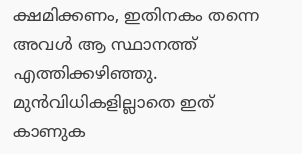ക്ഷമിക്കണം, ഇതിനകം തന്നെ അവള്‍ ആ സ്ഥാനത്ത് എത്തിക്കഴിഞ്ഞു. മുന്‍വിധികളില്ലാതെ ഇത് കാണുക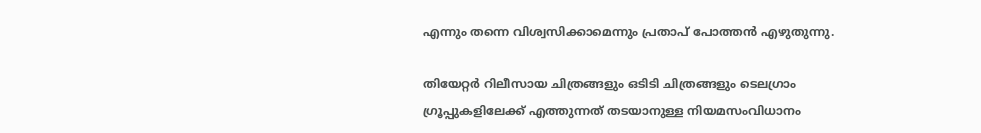എന്നും തന്നെ വിശ്വസിക്കാമെന്നും പ്രതാപ് പോത്തന്‍ എഴുതുന്നു.

തിയേറ്റര്‍ റിലീസായ ചിത്രങ്ങളും ഒടിടി ചിത്രങ്ങളും ടെലഗ്രാം ഗ്രൂപ്പുകളിലേക്ക് എത്തുന്നത് തടയാനുള്ള നിയമസംവിധാനം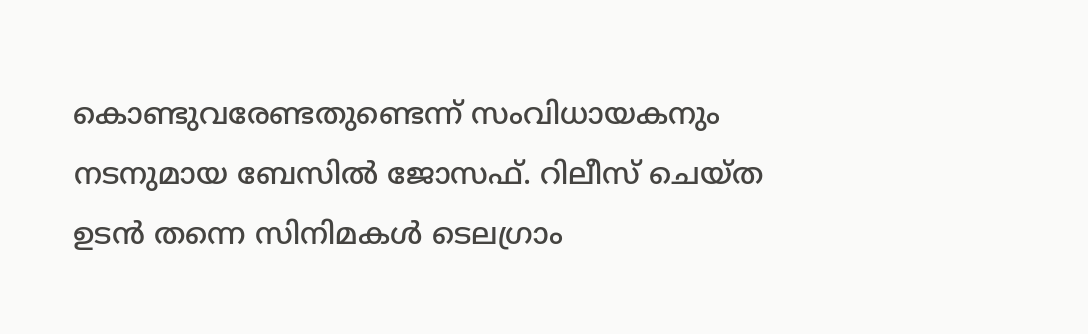കൊണ്ടുവരേണ്ടതുണ്ടെന്ന് സംവിധായകനും നടനുമായ ബേസില്‍ ജോസഫ്. റിലീസ് ചെയ്ത ഉടന്‍ തന്നെ സിനിമകള്‍ ടെലഗ്രാം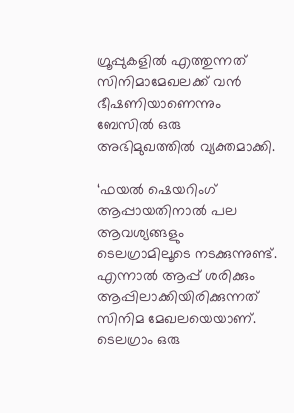ഗ്രൂപ്പുകളില്‍ എത്തുന്നത് സിനിമാമേഖലക്ക് വന്‍ ഭീഷണിയാണെന്നും ബേസില്‍ ഒരു അഭിമുഖത്തില്‍ വ്യക്തമാക്കി.

‘ഫയല്‍ ഷെയറിംഗ് ആപ്പായതിനാല്‍ പല ആവശ്യങ്ങളും ടെലഗ്രാമിലൂടെ നടക്കുന്നുണ്ട്. എന്നാല്‍ ആപ്പ് ശരിക്കും ആപ്പിലാക്കിയിരിക്കുന്നത് സിനിമ മേഖലയെയാണ്. ടെലഗ്രാം ഒരു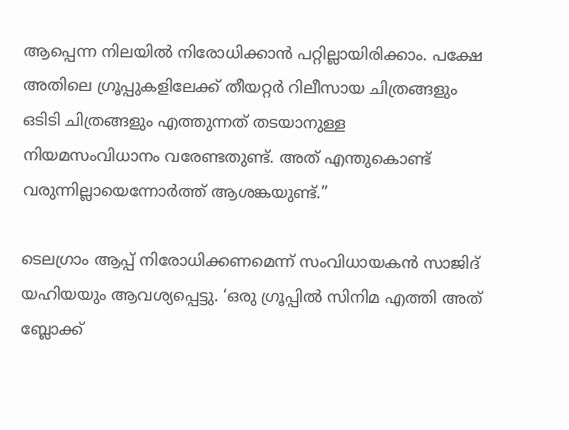ആപ്പെന്ന നിലയില്‍ നിരോധിക്കാന്‍ പറ്റില്ലായിരിക്കാം. പക്ഷേ അതിലെ ഗ്രൂപ്പുകളിലേക്ക് തീയറ്റര്‍ റിലീസായ ചിത്രങ്ങളും ഒടിടി ചിത്രങ്ങളും എത്തുന്നത് തടയാനുള്ള നിയമസംവിധാനം വരേണ്ടതുണ്ട്. അത് എന്തുകൊണ്ട് വരുന്നില്ലായെന്നോര്‍ത്ത് ആശങ്കയുണ്ട്.”

ടെലഗ്രാം ആപ്പ് നിരോധിക്കണമെന്ന് സംവിധായകന്‍ സാജിദ് യഹിയയും ആവശ്യപ്പെട്ടു. ‘ഒരു ഗ്രൂപ്പില്‍ സിനിമ എത്തി അത് ബ്ലോക്ക്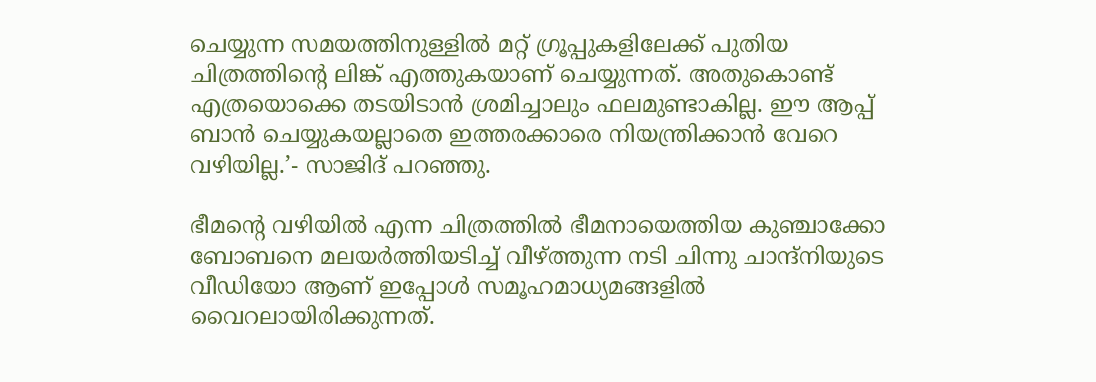ചെയ്യുന്ന സമയത്തിനുള്ളില്‍ മറ്റ് ഗ്രൂപ്പുകളിലേക്ക് പുതിയ ചിത്രത്തിന്റെ ലിങ്ക് എത്തുകയാണ് ചെയ്യുന്നത്. അതുകൊണ്ട് എത്രയൊക്കെ തടയിടാന്‍ ശ്രമിച്ചാലും ഫലമുണ്ടാകില്ല. ഈ ആപ്പ് ബാന്‍ ചെയ്യുകയല്ലാതെ ഇത്തരക്കാരെ നിയന്ത്രിക്കാന്‍ വേറെ വഴിയില്ല.’- സാജിദ് പറഞ്ഞു.

ഭീമന്റെ വഴിയില്‍ എന്ന ചിത്രത്തില്‍ ഭീമനായെത്തിയ കുഞ്ചാക്കോ ബോബനെ മലയര്‍ത്തിയടിച്ച് വീഴ്ത്തുന്ന നടി ചിന്നു ചാന്ദ്‌നിയുടെ വീഡിയോ ആണ് ഇപ്പോള്‍ സമൂഹമാധ്യമങ്ങളില്‍ വൈറലായിരിക്കുന്നത്.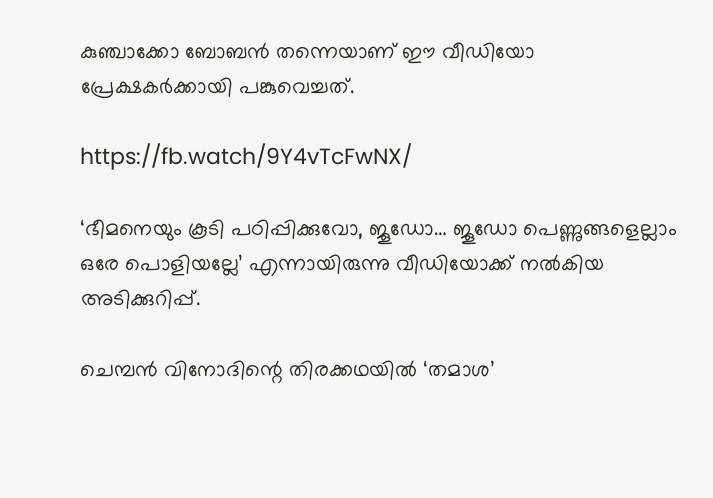കുഞ്ചാക്കോ ബോബന്‍ തന്നെയാണ് ഈ വീഡിയോ പ്രേക്ഷകര്‍ക്കായി പങ്കുവെച്ചത്.

https://fb.watch/9Y4vTcFwNX/

‘ഭീമനെയും കൂടി പഠിപ്പിക്കുവോ, ജൂഡോ… ജൂഡോ പെണ്ണുങ്ങളെല്ലാം ഒരേ പൊളിയല്ലേ’ എന്നായിരുന്നു വീഡിയോക്ക് നല്‍കിയ അടിക്കുറിപ്പ്.

ചെമ്പന്‍ വിനോദിന്റെ തിരക്കഥയില്‍ ‘തമാശ’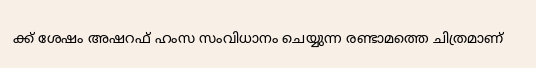ക്ക് ശേഷം അഷറഫ് ഹംസ സംവിധാനം ചെയ്യുന്ന രണ്ടാമത്തെ ചിത്രമാണ്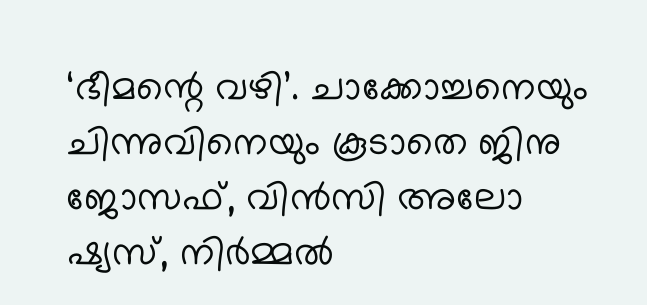‘ഭീമന്റെ വഴി’. ചാക്കോച്ചനെയും ചിന്നുവിനെയും കൂടാതെ ജിനു ജോസഫ്, വിന്‍സി അലോ ഷ്യസ്, നിര്‍മ്മല്‍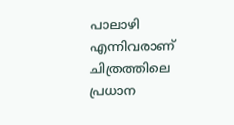പാലാഴി എന്നിവരാണ് ചിത്രത്തിലെ പ്രധാന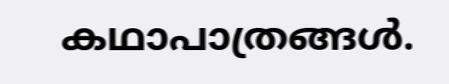കഥാപാത്രങ്ങള്‍.